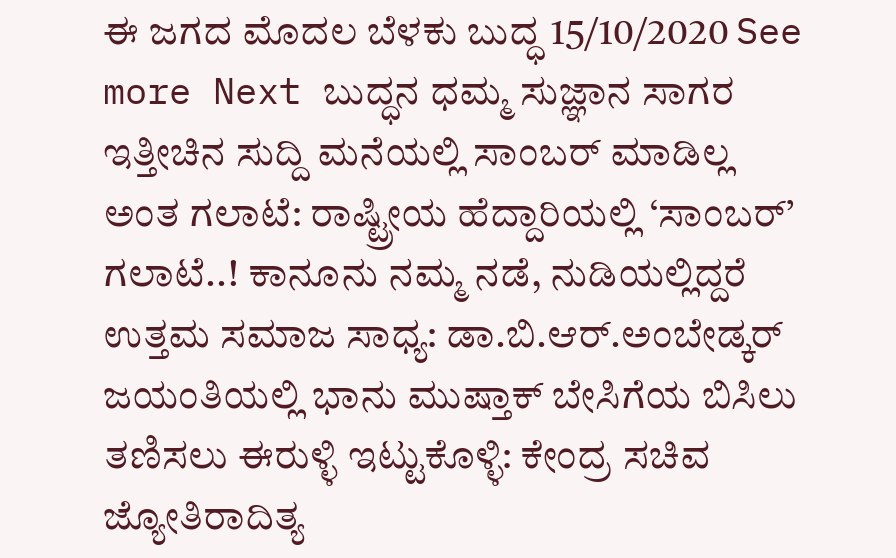ಈ ಜಗದ ಮೊದಲ ಬೆಳಕು ಬುದ್ಧ 15/10/2020 See more Next ಬುದ್ಧನ ಧಮ್ಮ ಸುಜ್ಞಾನ ಸಾಗರ ಇತ್ತೀಚಿನ ಸುದ್ದಿ ಮನೆಯಲ್ಲಿ ಸಾಂಬರ್ ಮಾಡಿಲ್ಲ ಅಂತ ಗಲಾಟೆ: ರಾಷ್ಟ್ರೀಯ ಹೆದ್ದಾರಿಯಲ್ಲಿ ‘ಸಾಂಬರ್’ ಗಲಾಟೆ..! ಕಾನೂನು ನಮ್ಮ ನಡೆ, ನುಡಿಯಲ್ಲಿದ್ದರೆ ಉತ್ತಮ ಸಮಾಜ ಸಾಧ್ಯ: ಡಾ.ಬಿ.ಆರ್.ಅಂಬೇಡ್ಕರ್ ಜಯಂತಿಯಲ್ಲಿ ಭಾನು ಮುಷ್ತಾಕ್ ಬೇಸಿಗೆಯ ಬಿಸಿಲು ತಣಿಸಲು ಈರುಳ್ಳಿ ಇಟ್ಟುಕೊಳ್ಳಿ: ಕೇಂದ್ರ ಸಚಿವ ಜ್ಯೋತಿರಾದಿತ್ಯ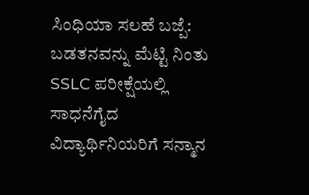ಸಿಂಧಿಯಾ ಸಲಹೆ ಬಜ್ಪೆ: ಬಡತನವನ್ನು ಮೆಟ್ಟಿ ನಿಂತು SSLC ಪರೀಕ್ಷೆಯಲ್ಲಿ ಸಾಧನೆಗೈದ ವಿದ್ಯಾರ್ಥಿನಿಯರಿಗೆ ಸನ್ಮಾನ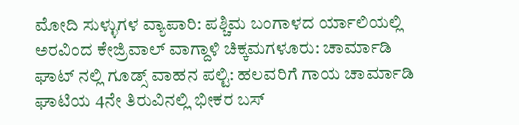ಮೋದಿ ಸುಳ್ಳುಗಳ ವ್ಯಾಪಾರಿ: ಪಶ್ಚಿಮ ಬಂಗಾಳದ ರ್ಯಾಲಿಯಲ್ಲಿ ಅರವಿಂದ ಕೇಜ್ರಿವಾಲ್ ವಾಗ್ದಾಳಿ ಚಿಕ್ಕಮಗಳೂರು: ಚಾರ್ಮಾಡಿ ಘಾಟ್ ನಲ್ಲಿ ಗೂಡ್ಸ್ ವಾಹನ ಪಲ್ಟಿ: ಹಲವರಿಗೆ ಗಾಯ ಚಾರ್ಮಾಡಿ ಘಾಟಿಯ 4ನೇ ತಿರುವಿನಲ್ಲಿ ಭೀಕರ ಬಸ್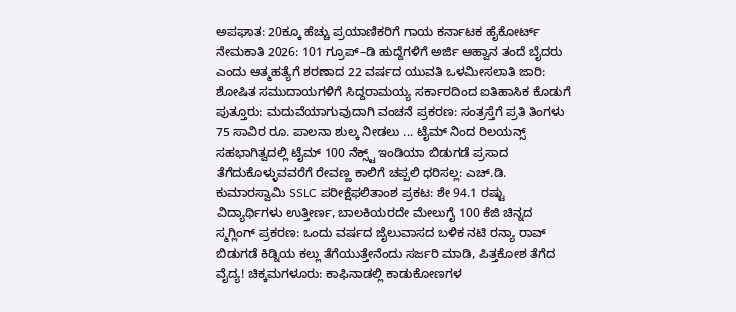ಅಪಘಾತ: 20ಕ್ಕೂ ಹೆಚ್ಚು ಪ್ರಯಾಣಿಕರಿಗೆ ಗಾಯ ಕರ್ನಾಟಕ ಹೈಕೋರ್ಟ್ ನೇಮಕಾತಿ 2026: 101 ಗ್ರೂಪ್–ಡಿ ಹುದ್ದೆಗಳಿಗೆ ಅರ್ಜಿ ಆಹ್ವಾನ ತಂದೆ ಬೈದರು ಎಂದು ಆತ್ಮಹತ್ಯೆಗೆ ಶರಣಾದ 22 ವರ್ಷದ ಯುವತಿ ಒಳಮೀಸಲಾತಿ ಜಾರಿ: ಶೋಷಿತ ಸಮುದಾಯಗಳಿಗೆ ಸಿದ್ದರಾಮಯ್ಯ ಸರ್ಕಾರದಿಂದ ಐತಿಹಾಸಿಕ ಕೊಡುಗೆ ಪುತ್ತೂರು: ಮದುವೆಯಾಗುವುದಾಗಿ ವಂಚನೆ ಪ್ರಕರಣ: ಸಂತ್ರಸ್ತೆಗೆ ಪ್ರತಿ ತಿಂಗಳು 75 ಸಾವಿರ ರೂ. ಪಾಲನಾ ಶುಲ್ಕ ನೀಡಲು ... ಟೈಮ್ ನಿಂದ ರಿಲಯನ್ಸ್ ಸಹಭಾಗಿತ್ವದಲ್ಲಿ ಟೈಮ್ 100 ನೆಕ್ಸ್ಟ್ ಇಂಡಿಯಾ ಬಿಡುಗಡೆ ಪ್ರಸಾದ ತೆಗೆದುಕೊಳ್ಳುವವರೆಗೆ ರೇವಣ್ಣ ಕಾಲಿಗೆ ಚಪ್ಪಲಿ ಧರಿಸಲ್ಲ: ಎಚ್.ಡಿ. ಕುಮಾರಸ್ವಾಮಿ SSLC ಪರೀಕ್ಷೆಫಲಿತಾಂಶ ಪ್ರಕಟ: ಶೇ 94.1 ರಷ್ಟು ವಿದ್ಯಾರ್ಥಿಗಳು ಉತ್ತೀರ್ಣ, ಬಾಲಕಿಯರದೇ ಮೇಲುಗೈ 100 ಕೆಜಿ ಚಿನ್ನದ ಸ್ಮಗ್ಲಿಂಗ್ ಪ್ರಕರಣ: ಒಂದು ವರ್ಷದ ಜೈಲುವಾಸದ ಬಳಿಕ ನಟಿ ರನ್ಯಾ ರಾವ್ ಬಿಡುಗಡೆ ಕಿಡ್ನಿಯ ಕಲ್ಲು ತೆಗೆಯುತ್ತೇನೆಂದು ಸರ್ಜರಿ ಮಾಡಿ, ಪಿತ್ತಕೋಶ ತೆಗೆದ ವೈದ್ಯ! ಚಿಕ್ಕಮಗಳೂರು: ಕಾಫಿನಾಡಲ್ಲಿ ಕಾಡುಕೋಣಗಳ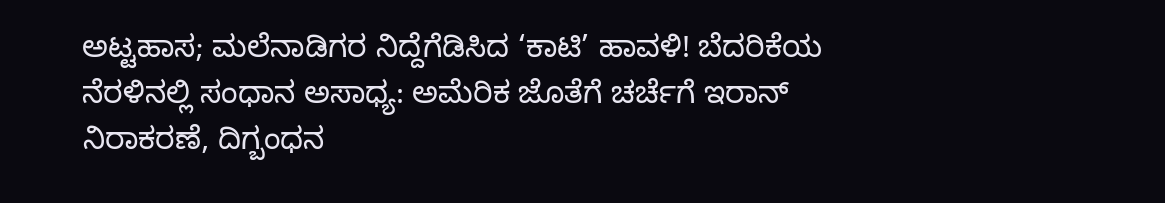ಅಟ್ಟಹಾಸ; ಮಲೆನಾಡಿಗರ ನಿದ್ದೆಗೆಡಿಸಿದ ‘ಕಾಟಿ’ ಹಾವಳಿ! ಬೆದರಿಕೆಯ ನೆರಳಿನಲ್ಲಿ ಸಂಧಾನ ಅಸಾಧ್ಯ: ಅಮೆರಿಕ ಜೊತೆಗೆ ಚರ್ಚೆಗೆ ಇರಾನ್ ನಿರಾಕರಣೆ, ದಿಗ್ಬಂಧನ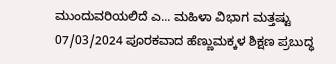ಮುಂದುವರಿಯಲಿದೆ ಎ... ಮಹಿಳಾ ವಿಭಾಗ ಮತ್ತಷ್ಟು 07/03/2024 ಪೂರಕವಾದ ಹೆಣ್ಣುಮಕ್ಕಳ ಶಿಕ್ಷಣ ಪ್ರಬುದ್ಧ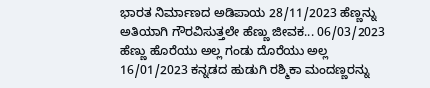ಭಾರತ ನಿರ್ಮಾಣದ ಅಡಿಪಾಯ 28/11/2023 ಹೆಣ್ಣನ್ನು ಅತಿಯಾಗಿ ಗೌರವಿಸುತ್ತಲೇ ಹೆಣ್ಣು ಜೀವಕ... 06/03/2023 ಹೆಣ್ಣು ಹೊರೆಯು ಅಲ್ಲ ಗಂಡು ದೊರೆಯು ಅಲ್ಲ 16/01/2023 ಕನ್ನಡದ ಹುಡುಗಿ ರಶ್ಮಿಕಾ ಮಂದಣ್ಣರನ್ನು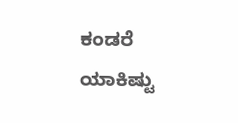ಕಂಡರೆ ಯಾಕಿಷ್ಟು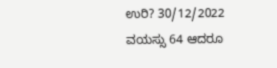ಉರಿ? 30/12/2022 ವಯಸ್ಸು 64 ಆದರೂ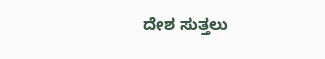ದೇಶ ಸುತ್ತಲು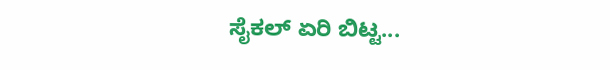ಸೈಕಲ್ ಏರಿ ಬಿಟ್ಟ...